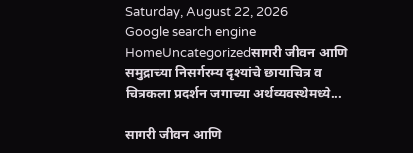Saturday, August 22, 2026
Google search engine
HomeUncategorizedसागरी जीवन आणि समुद्राच्या निसर्गरम्य दृश्यांचे छायाचित्र व चित्रकला प्रदर्शन जगाच्या अर्थव्यवस्थेमध्ये...

सागरी जीवन आणि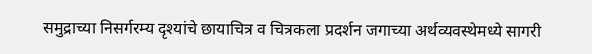समुद्राच्या निसर्गरम्य दृश्यांचे छायाचित्र व चित्रकला प्रदर्शन जगाच्या अर्थव्यवस्थेमध्ये सागरी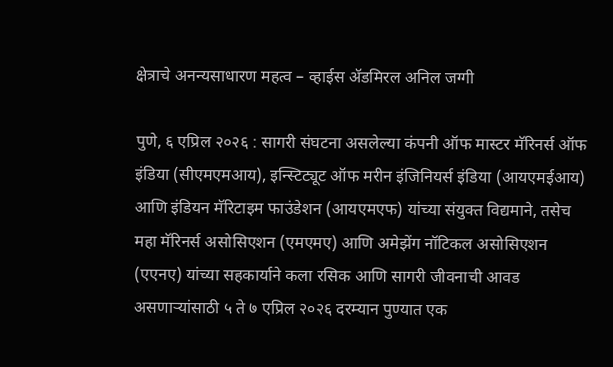क्षेत्राचे अनन्यसाधारण महत्व – व्हाईस ॲडमिरल अनिल जग्गी

पुणे, ६ एप्रिल २०२६ : सागरी संघटना असलेल्या कंपनी ऑफ मास्टर मॅरिनर्स ऑफ इंडिया (सीएमएमआय), इन्स्टिट्यूट ऑफ मरीन इंजिनियर्स इंडिया (आयएमईआय) आणि इंडियन मॅरिटाइम फाउंडेशन (आयएमएफ) यांच्या संयुक्त विद्यमाने, तसेच महा मॅरिनर्स असोसिएशन (एमएमए) आणि अमेझेंग नॉटिकल असोसिएशन (एएनए) यांच्या सहकार्याने कला रसिक आणि सागरी जीवनाची आवड असणाऱ्यांसाठी ५ ते ७ एप्रिल २०२६ दरम्यान पुण्यात एक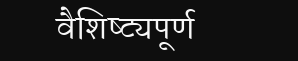वैशिष्ट्यपूर्ण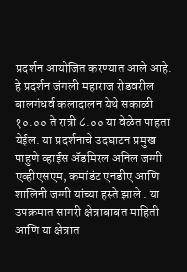प्रदर्शन आयोजित करण्यात आले आहे. हे प्रदर्शन जंगली महाराज रोडवरील बालगंधर्व कलादालन येथे सकाळी १०.०० ते रात्री ८.०० या वेळेत पाहता येईल. या प्रदर्शनाचे उदघाटन प्रमुख पाहुणे व्हाईस ॲडमिरल अनिल जग्गी एव्हीएसएम, कमांडंट एनडीए आणि शालिनी जग्गी यांच्या हस्ते झाले . या उपक्रमात सागरी क्षेत्राबाबत माहिती आणि या क्षेत्रात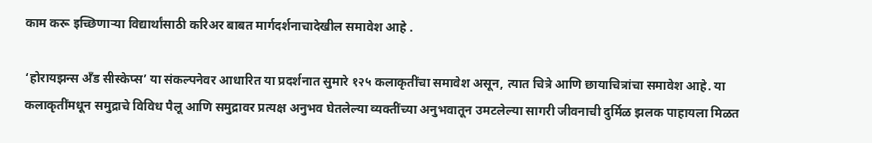काम करू इच्छिणाऱ्या विद्यार्थांसाठी करिअर बाबत मार्गदर्शनाचादेखील समावेश आहे .

‘होरायझन्स अँड सीस्केप्स’ या संकल्पनेवर आधारित या प्रदर्शनात सुमारे १२५ कलाकृतींचा समावेश असून, त्यात चित्रे आणि छायाचित्रांचा समावेश आहे. या कलाकृतींमधून समुद्राचे विविध पैलू आणि समुद्रावर प्रत्यक्ष अनुभव घेतलेल्या व्यक्तींच्या अनुभवातून उमटलेल्या सागरी जीवनाची दुर्मिळ झलक पाहायला मिळत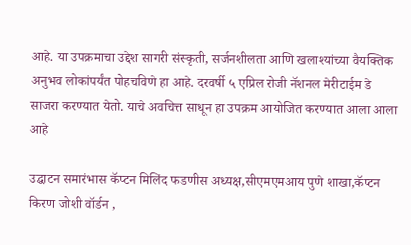आहे. या उपक्रमाचा उद्देश सागरी संस्कृती, सर्जनशीलता आणि खलाश्यांच्या वैयक्तिक अनुभव लोकांपर्यंत पोहचविणे हा आहे. दरवर्षी ५ एप्रिल रोजी नॅशनल मेरीटाईम डे साजरा करण्यात येतो. याचे अवचित्त साधून हा उपक्रम आयोजित करण्यात आला आला आहे

उद्घाटन समारंभास कॅप्टन मिलिंद फडणीस अध्यक्ष,सीएमएमआय पुणे शाखा,कॅप्टन किरण जोशी वॉर्डन ,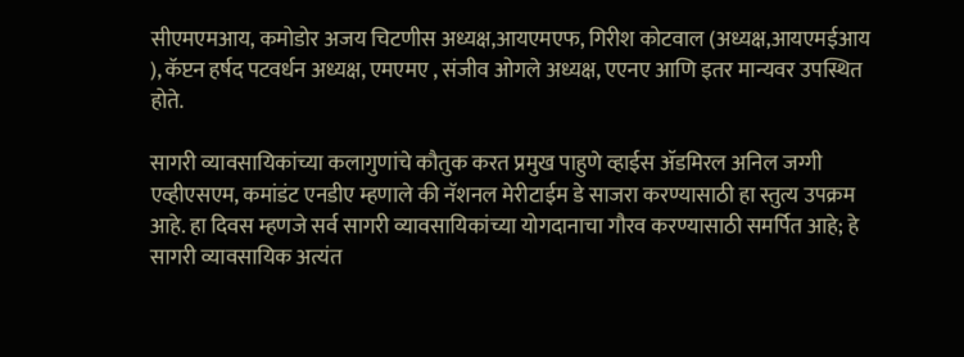सीएमएमआय, कमोडोर अजय चिटणीस अध्यक्ष,आयएमएफ, गिरीश कोटवाल (अध्यक्ष,आयएमईआय ), कॅप्टन हर्षद पटवर्धन अध्यक्ष, एमएमए , संजीव ओगले अध्यक्ष, एएनए आणि इतर मान्यवर उपस्थित होते.

सागरी व्यावसायिकांच्या कलागुणांचे कौतुक करत प्रमुख पाहुणे व्हाईस ॲडमिरल अनिल जग्गी एव्हीएसएम, कमांडंट एनडीए म्हणाले की नॅशनल मेरीटाईम डे साजरा करण्यासाठी हा स्तुत्य उपक्रम आहे. हा दिवस म्हणजे सर्व सागरी व्यावसायिकांच्या योगदानाचा गौरव करण्यासाठी समर्पित आहे; हे सागरी व्यावसायिक अत्यंत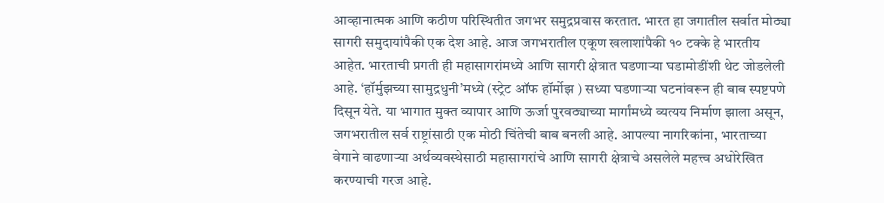आव्हानात्मक आणि कठीण परिस्थितीत जगभर समुद्रप्रवास करतात. भारत हा जगातील सर्वात मोठ्या सागरी समुदायांपैकी एक देश आहे. आज जगभरातील एकूण खलाशांपैकी १० टक्के हे भारतीय आहेत. भारताची प्रगती ही महासागरांमध्ये आणि सागरी क्षेत्रात घडणाऱ्या घडामोडींशी थेट जोडलेली आहे. ‘हॉर्मुझच्या सामुद्रधुनी’मध्ये (स्ट्रेट ऑफ हॉर्मोझ ) सध्या घडणाऱ्या घटनांवरून ही बाब स्पष्टपणे दिसून येते. या भागात मुक्त व्यापार आणि ऊर्जा पुरवठ्याच्या मार्गांमध्ये व्यत्यय निर्माण झाला असून, जगभरातील सर्व राष्ट्रांसाठी एक मोठी चिंतेची बाब बनली आहे. आपल्या नागरिकांना, भारताच्या वेगाने वाढणाऱ्या अर्थव्यवस्थेसाठी महासागरांचे आणि सागरी क्षेत्राचे असलेले महत्त्व अधोरेखित करण्याची गरज आहे.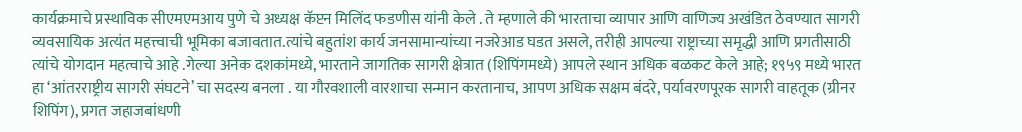कार्यक्रमाचे प्रस्थाविक सीएमएमआय पुणे चे अध्यक्ष कॅप्टन मिलिंद फडणीस यांनी केले . ते म्हणाले की भारताचा व्यापार आणि वाणिज्य अखंडित ठेवण्यात सागरी व्यवसायिक अत्यंत महत्त्वाची भूमिका बजावतात.त्यांचे बहुतांश कार्य जनसामान्यांच्या नजरेआड घडत असले, तरीही आपल्या राष्ट्राच्या समृद्धी आणि प्रगतीसाठी त्यांचे योगदान महत्वाचे आहे .गेल्या अनेक दशकांमध्ये, भारताने जागतिक सागरी क्षेत्रात (शिपिंगमध्ये) आपले स्थान अधिक बळकट केले आहे; १९५९ मध्ये भारत हा ‘आंतरराष्ट्रीय सागरी संघटने’ चा सदस्य बनला . या गौरवशाली वारशाचा सन्मान करतानाच, आपण अधिक सक्षम बंदरे, पर्यावरणपूरक सागरी वाहतूक (ग्रीनर शिपिंग), प्रगत जहाजबांधणी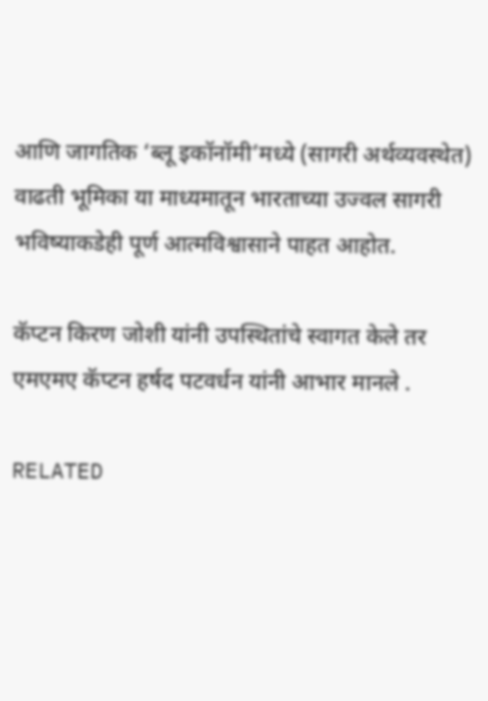आणि जागतिक ‘ब्लू इकॉनॉमी’मध्ये (सागरी अर्थव्यवस्थेत) वाढती भूमिका या माध्यमातून भारताच्या उज्वल सागरी भविष्याकडेही पूर्ण आत्मविश्वासाने पाहत आहोत.

कॅप्टन किरण जोशी यांनी उपस्थितांचे स्वागत केले तर एमएमए कॅप्टन हर्षद पटवर्धन यांनी आभार मानले .

RELATED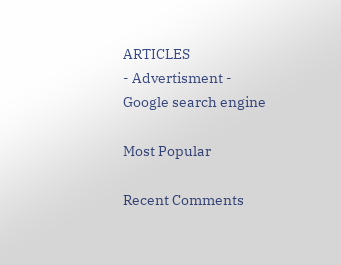ARTICLES
- Advertisment -
Google search engine

Most Popular

Recent Comments